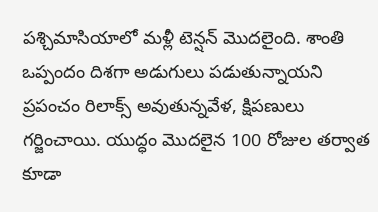పశ్చిమాసియాలో మళ్లీ టెన్షన్ మొదలైంది. శాంతి ఒప్పందం దిశగా అడుగులు పడుతున్నాయని ప్రపంచం రిలాక్స్ అవుతున్నవేళ, క్షిపణులు గర్జించాయి. యుద్ధం మొదలైన 100 రోజుల తర్వాత కూడా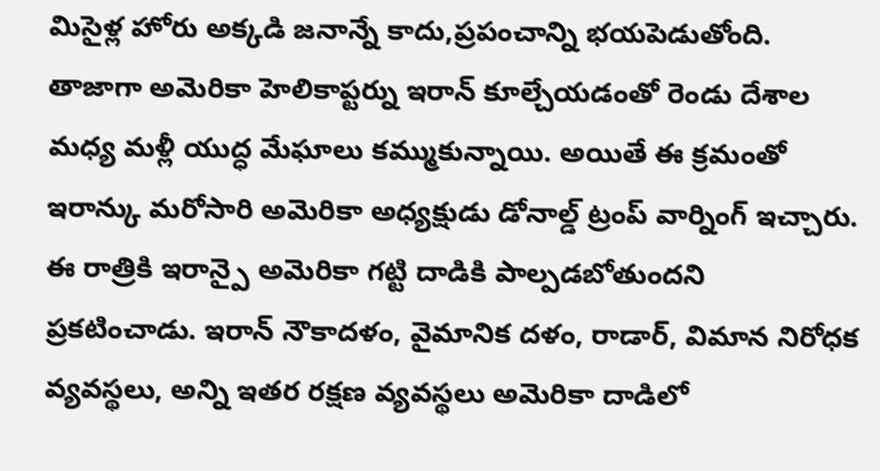మిసైళ్ల హోరు అక్కడి జనాన్నే కాదు,ప్రపంచాన్ని భయపెడుతోంది. తాజాగా అమెరికా హెలికాప్టర్ను ఇరాన్ కూల్చేయడంతో రెండు దేశాల మధ్య మళ్లీ యుద్ధ మేఘాలు కమ్ముకున్నాయి. అయితే ఈ క్రమంతో ఇరాన్కు మరోసారి అమెరికా అధ్యక్షుడు డోనాల్డ్ ట్రంప్ వార్నింగ్ ఇచ్చారు.
ఈ రాత్రికి ఇరాన్పై అమెరికా గట్టి దాడికి పాల్పడబోతుందని ప్రకటించాడు. ఇరాన్ నౌకాదళం, వైమానిక దళం, రాడార్, విమాన నిరోధక వ్యవస్థలు, అన్ని ఇతర రక్షణ వ్యవస్థలు అమెరికా దాడిలో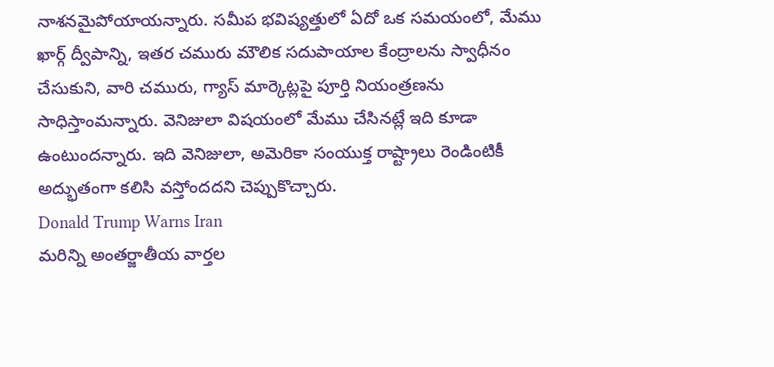నాశనమైపోయాయన్నారు. సమీప భవిష్యత్తులో ఏదో ఒక సమయంలో, మేము ఖార్గ్ ద్వీపాన్ని, ఇతర చమురు మౌలిక సదుపాయాల కేంద్రాలను స్వాధీనం చేసుకుని, వారి చమురు, గ్యాస్ మార్కెట్లపై పూర్తి నియంత్రణను సాధిస్తాంమన్నారు. వెనిజులా విషయంలో మేము చేసినట్లే ఇది కూడా ఉంటుందన్నారు. ఇది వెనిజులా, అమెరికా సంయుక్త రాష్ట్రాలు రెండింటికీ అద్భుతంగా కలిసి వస్తోందదని చెప్పుకొచ్చారు.
Donald Trump Warns Iran
మరిన్ని అంతర్జాతీయ వార్తల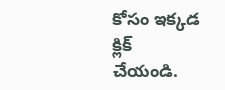కోసం ఇక్కడ క్లిక్ చేయండి.